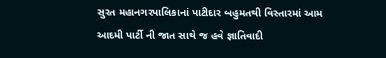સુરત મહાનગરપાલિકાનાં પાટીદાર બહુમતથી વિસ્તારમાં આમ આદમી પાર્ટી ની જાત સાથે જ હવે જ્ઞાતિવાદી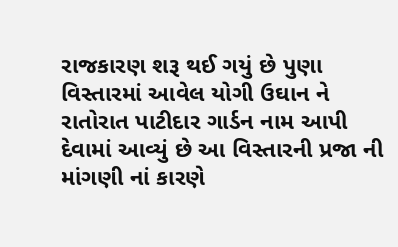રાજકારણ શરૂ થઈ ગયું છે પુણા વિસ્તારમાં આવેલ યોગી ઉઘાન ને રાતોરાત પાટીદાર ગાર્ડન નામ આપી દેવામાં આવ્યું છે આ વિસ્તારની પ્રજા ની માંગણી નાં કારણે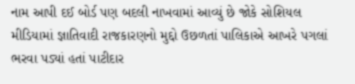નામ આપી દઈ બોર્ડ પણ બદલી નાખવામાં આવ્યું છે જોકે સોશિયલ મીડિયામાં જ્ઞાતિવાદી રાજકારણનો મુદ્દો ઉછળતાં પાલિકાએ આખરે પગલાં ભરવા પડ્યાં હતાં પાટીદાર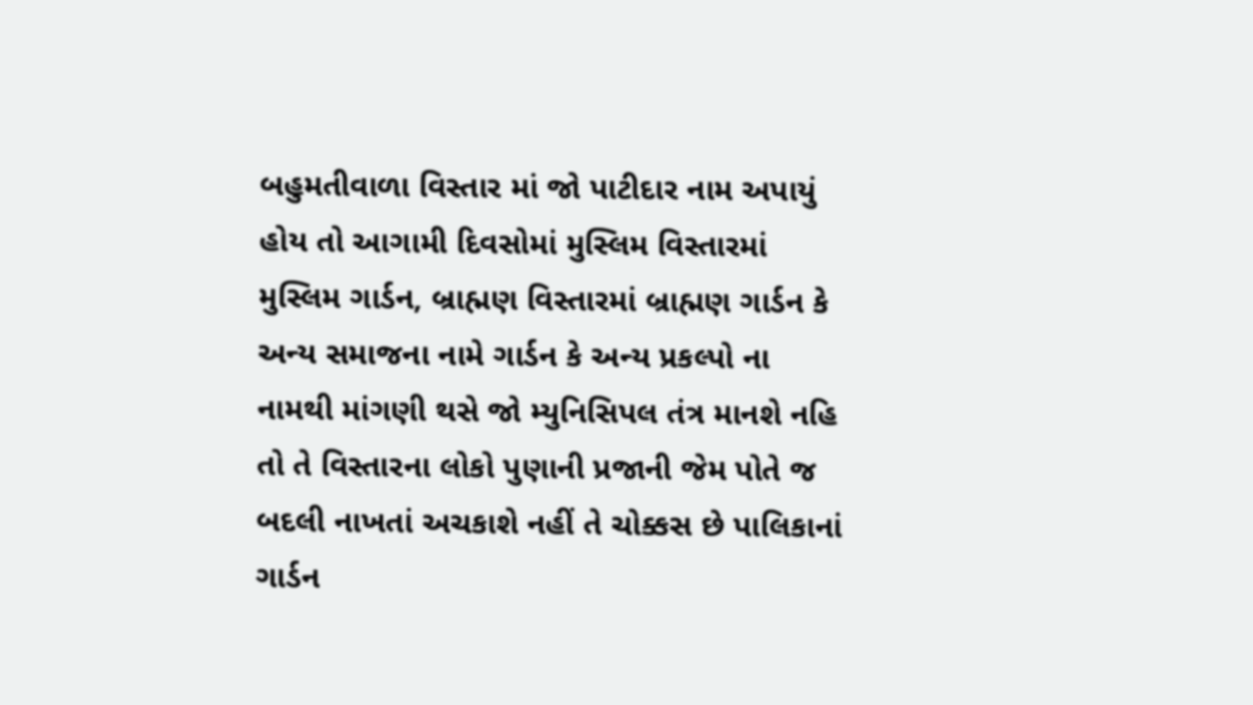બહુમતીવાળા વિસ્તાર માં જો પાટીદાર નામ અપાયું હોય તો આગામી દિવસોમાં મુસ્લિમ વિસ્તારમાં મુસ્લિમ ગાર્ડન, બ્રાહ્મણ વિસ્તારમાં બ્રાહ્મણ ગાર્ડન કે અન્ય સમાજના નામે ગાર્ડન કે અન્ય પ્રકલ્પો ના નામથી માંગણી થસે જો મ્યુનિસિપલ તંત્ર માનશે નહિ તો તે વિસ્તારના લોકો પુણાની પ્રજાની જેમ પોતે જ બદલી નાખતાં અચકાશે નહીં તે ચોક્કસ છે પાલિકાનાં ગાર્ડન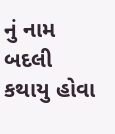નું નામ બદલી કથાયુ હોવા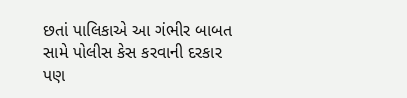છતાં પાલિકાએ આ ગંભીર બાબત સામે પોલીસ કેસ કરવાની દરકાર પણ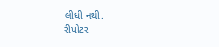લીધી નથી.
રીપોટર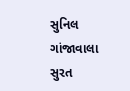સુનિલ ગાંજાવાલા
સુરત